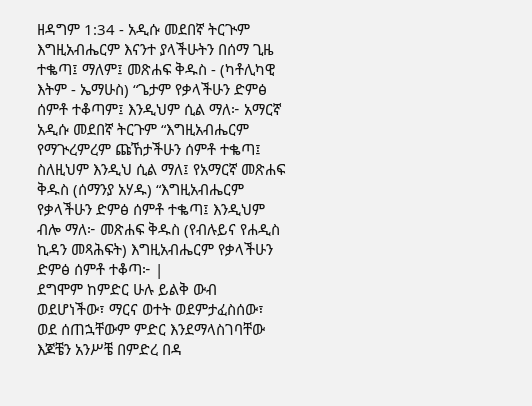ዘዳግም 1:34 - አዲሱ መደበኛ ትርጒም እግዚአብሔርም እናንተ ያላችሁትን በሰማ ጊዜ ተቈጣ፤ ማለም፤ መጽሐፍ ቅዱስ - (ካቶሊካዊ እትም - ኤማሁስ) “ጌታም የቃላችሁን ድምፅ ሰምቶ ተቆጣም፤ እንዲህም ሲል ማለ፦ አማርኛ አዲሱ መደበኛ ትርጉም “እግዚአብሔርም የማጒረምረም ጩኸታችሁን ሰምቶ ተቈጣ፤ ስለዚህም እንዲህ ሲል ማለ፤ የአማርኛ መጽሐፍ ቅዱስ (ሰማንያ አሃዱ) “እግዚአብሔርም የቃላችሁን ድምፅ ሰምቶ ተቈጣ፤ እንዲህም ብሎ ማለ፦ መጽሐፍ ቅዱስ (የብሉይና የሐዲስ ኪዳን መጻሕፍት) እግዚአብሔርም የቃላችሁን ድምፅ ሰምቶ ተቆጣ፦ |
ደግሞም ከምድር ሁሉ ይልቅ ውብ ወደሆነችው፣ ማርና ወተት ወደምታፈስሰው፣ ወደ ሰጠኋቸውም ምድር እንደማላስገባቸው እጆቼን አንሥቼ በምድረ በዳ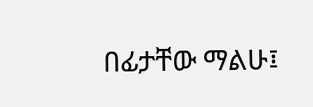በፊታቸው ማልሁ፤